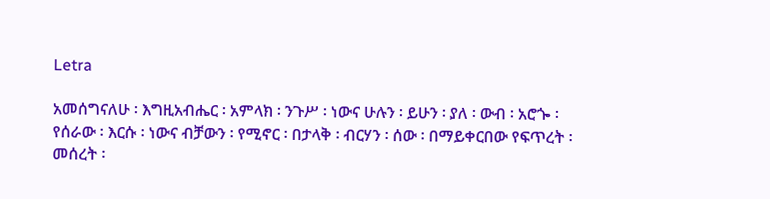Letra

አመሰግናለሁ ፡ እግዚአብሔር ፡ አምላክ ፡ ንጉሥ ፡ ነውና ሁሉን ፡ ይሁን ፡ ያለ ፡ ውብ ፡ አሮጐ ፡ የሰራው ፡ እርሱ ፡ ነውና ብቻውን ፡ የሚኖር ፡ በታላቅ ፡ ብርሃን ፡ ሰው ፡ በማይቀርበው የፍጥረት ፡ መሰረት ፡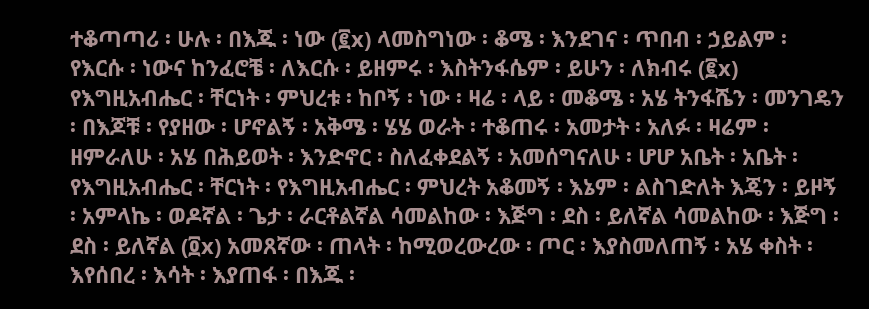ተቆጣጣሪ ፡ ሁሉ ፡ በእጁ ፡ ነው (፪x) ላመስግነው ፡ ቆሜ ፡ እንደገና ፡ ጥበብ ፡ ኃይልም ፡ የእርሱ ፡ ነውና ከንፈሮቼ ፡ ለእርሱ ፡ ይዘምሩ ፡ እስትንፋሴም ፡ ይሁን ፡ ለክብሩ (፪x) የእግዚአብሔር ፡ ቸርነት ፡ ምህረቱ ፡ ከቦኝ ፡ ነው ፡ ዛሬ ፡ ላይ ፡ መቆሜ ፡ አሄ ትንፋሼን ፡ መንገዴን ፡ በእጆቹ ፡ የያዘው ፡ ሆኖልኝ ፡ አቅሜ ፡ ሄሄ ወራት ፡ ተቆጠሩ ፡ አመታት ፡ አለፉ ፡ ዛሬም ፡ ዘምራለሁ ፡ አሄ በሕይወት ፡ እንድኖር ፡ ስለፈቀደልኝ ፡ አመሰግናለሁ ፡ ሆሆ አቤት ፡ አቤት ፡ የእግዚአብሔር ፡ ቸርነት ፡ የእግዚአብሔር ፡ ምህረት አቆመኝ ፡ እኔም ፡ ልስገድለት እጄን ፡ ይዞኝ ፡ አምላኬ ፡ ወዶኛል ፡ ጌታ ፡ ራርቶልኛል ሳመልከው ፡ እጅግ ፡ ደስ ፡ ይለኛል ሳመልከው ፡ እጅግ ፡ ደስ ፡ ይለኛል (፬x) አመጸኛው ፡ ጠላት ፡ ከሚወረውረው ፡ ጦር ፡ እያስመለጠኝ ፡ አሄ ቀስት ፡ እየሰበረ ፡ እሳት ፡ እያጠፋ ፡ በእጁ ፡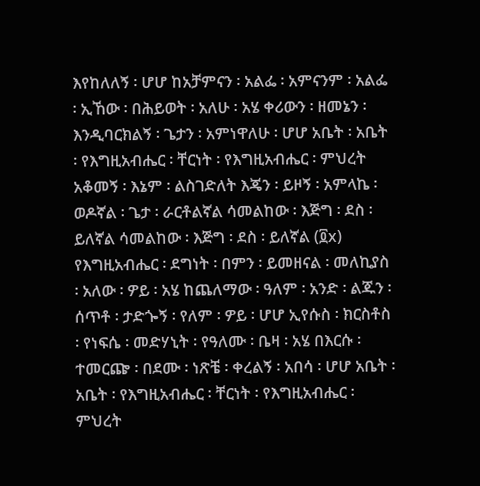እየከለለኝ ፡ ሆሆ ከአቻምናን ፡ አልፌ ፡ አምናንም ፡ አልፌ ፡ ኢኸው ፡ በሕይወት ፡ አለሁ ፡ አሄ ቀሪውን ፡ ዘመኔን ፡ እንዲባርክልኝ ፡ ጌታን ፡ አምነዋለሁ ፡ ሆሆ አቤት ፡ አቤት ፡ የእግዚአብሔር ፡ ቸርነት ፡ የእግዚአብሔር ፡ ምህረት አቆመኝ ፡ እኔም ፡ ልስገድለት እጄን ፡ ይዞኝ ፡ አምላኬ ፡ ወዶኛል ፡ ጌታ ፡ ራርቶልኛል ሳመልከው ፡ እጅግ ፡ ደስ ፡ ይለኛል ሳመልከው ፡ እጅግ ፡ ደስ ፡ ይለኛል (፬x) የእግዚአብሔር ፡ ደግነት ፡ በምን ፡ ይመዘናል ፡ መለኪያስ ፡ አለው ፡ ዎይ ፡ አሄ ከጨለማው ፡ ዓለም ፡ አንድ ፡ ልጁን ፡ ሰጥቶ ፡ ታድጐኝ ፡ የለም ፡ ዎይ ፡ ሆሆ ኢየሱስ ፡ ክርስቶስ ፡ የነፍሴ ፡ መድሃኒት ፡ የዓለሙ ፡ ቤዛ ፡ አሄ በእርሱ ፡ ተመርጬ ፡ በደሙ ፡ ነጽቼ ፡ ቀረልኝ ፡ አበሳ ፡ ሆሆ አቤት ፡ አቤት ፡ የእግዚአብሔር ፡ ቸርነት ፡ የእግዚአብሔር ፡ ምህረት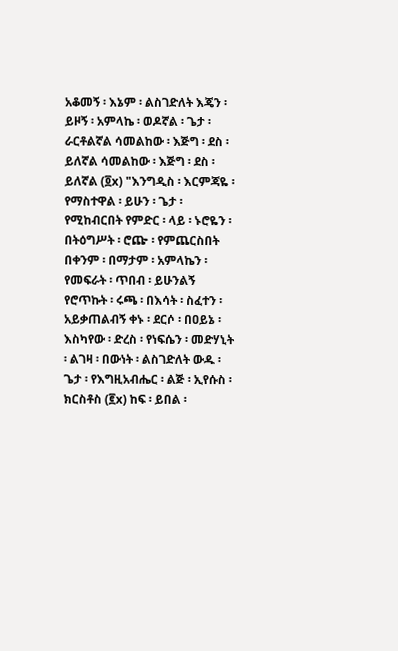አቆመኝ ፡ እኔም ፡ ልስገድለት እጄን ፡ ይዞኝ ፡ አምላኬ ፡ ወዶኛል ፡ ጌታ ፡ ራርቶልኛል ሳመልከው ፡ እጅግ ፡ ደስ ፡ ይለኛል ሳመልከው ፡ እጅግ ፡ ደስ ፡ ይለኛል (፬x) "እንግዲስ ፡ እርምጃዬ ፡ የማስተዋል ፡ ይሁን ፡ ጌታ ፡ የሚከብርበት የምድር ፡ ላይ ፡ ኑሮዬን ፡ በትዕግሥት ፡ ሮጬ ፡ የምጨርስበት በቀንም ፡ በማታም ፡ አምላኬን ፡ የመፍራት ፡ ጥበብ ፡ ይሁንልኝ የሮጥኩት ፡ ሩጫ ፡ በእሳት ፡ ስፈተን ፡ አይቃጠልብኝ ቀኑ ፡ ደርሶ ፡ በዐይኔ ፡ እስካየው ፡ ድረስ ፡ የነፍሴን ፡ መድሃኒት ፡ ልገዛ ፡ በውነት ፡ ልስገድለት ውዱ ፡ ጌታ ፡ የእግዚአብሔር ፡ ልጅ ፡ ኢየሱስ ፡ ክርስቶስ (፪x) ከፍ ፡ ይበል ፡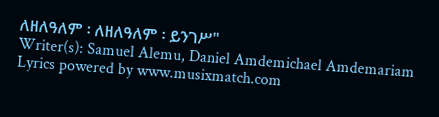ለዘለዓለም ፡ ለዘለዓለም ፡ ይንገሥ"
Writer(s): Samuel Alemu, Daniel Amdemichael Amdemariam Lyrics powered by www.musixmatch.com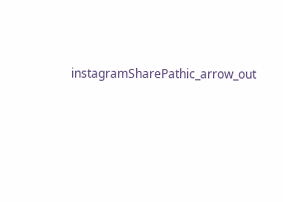instagramSharePathic_arrow_out